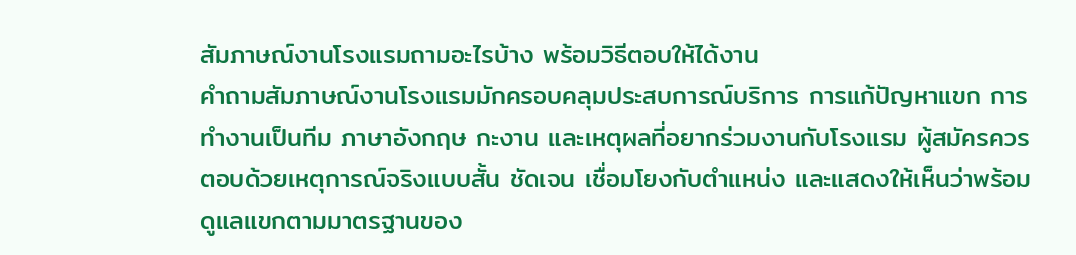สัมภาษณ์งานโรงแรมถามอะไรบ้าง พร้อมวิธีตอบให้ได้งาน
คำถามสัมภาษณ์งานโรงแรมมักครอบคลุมประสบการณ์บริการ การแก้ปัญหาแขก การทำงานเป็นทีม ภาษาอังกฤษ กะงาน และเหตุผลที่อยากร่วมงานกับโรงแรม ผู้สมัครควรตอบด้วยเหตุการณ์จริงแบบสั้น ชัดเจน เชื่อมโยงกับตำแหน่ง และแสดงให้เห็นว่าพร้อมดูแลแขกตามมาตรฐานของ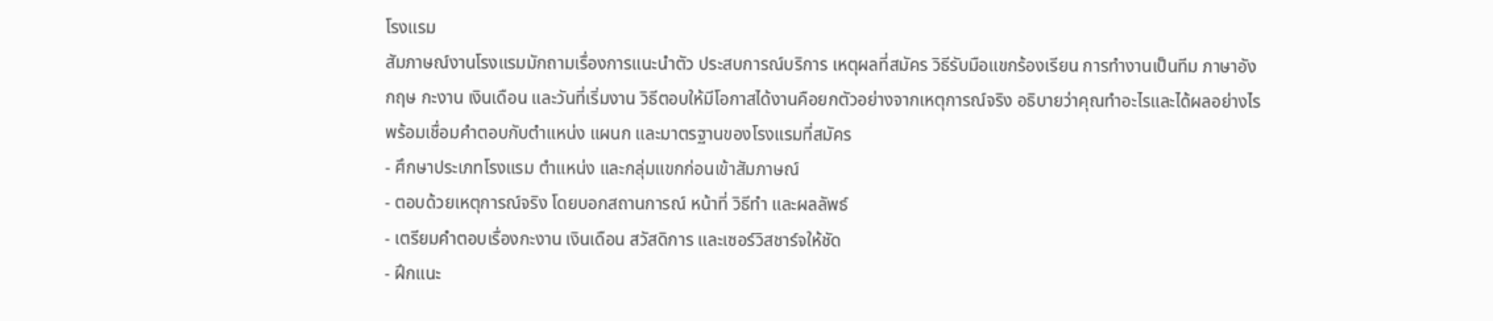โรงแรม
สัมภาษณ์งานโรงแรมมักถามเรื่องการแนะนำตัว ประสบการณ์บริการ เหตุผลที่สมัคร วิธีรับมือแขกร้องเรียน การทำงานเป็นทีม ภาษาอังกฤษ กะงาน เงินเดือน และวันที่เริ่มงาน วิธีตอบให้มีโอกาสได้งานคือยกตัวอย่างจากเหตุการณ์จริง อธิบายว่าคุณทำอะไรและได้ผลอย่างไร พร้อมเชื่อมคำตอบกับตำแหน่ง แผนก และมาตรฐานของโรงแรมที่สมัคร
- ศึกษาประเภทโรงแรม ตำแหน่ง และกลุ่มแขกก่อนเข้าสัมภาษณ์
- ตอบด้วยเหตุการณ์จริง โดยบอกสถานการณ์ หน้าที่ วิธีทำ และผลลัพธ์
- เตรียมคำตอบเรื่องกะงาน เงินเดือน สวัสดิการ และเซอร์วิสชาร์จให้ชัด
- ฝึกแนะ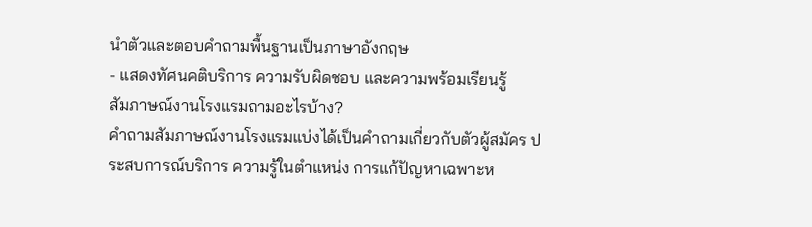นำตัวและตอบคำถามพื้นฐานเป็นภาษาอังกฤษ
- แสดงทัศนคติบริการ ความรับผิดชอบ และความพร้อมเรียนรู้
สัมภาษณ์งานโรงแรมถามอะไรบ้าง?
คำถามสัมภาษณ์งานโรงแรมแบ่งได้เป็นคำถามเกี่ยวกับตัวผู้สมัคร ประสบการณ์บริการ ความรู้ในตำแหน่ง การแก้ปัญหาเฉพาะห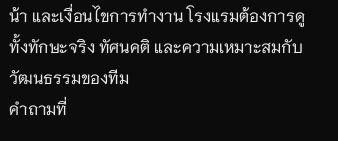น้า และเงื่อนไขการทำงาน โรงแรมต้องการดูทั้งทักษะจริง ทัศนคติ และความเหมาะสมกับวัฒนธรรมของทีม
คำถามที่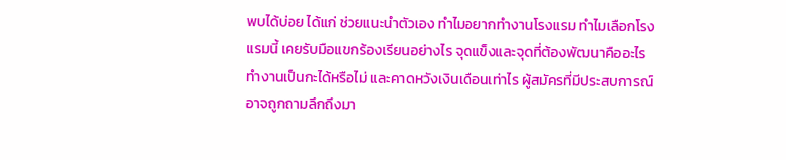พบได้บ่อย ได้แก่ ช่วยแนะนำตัวเอง ทำไมอยากทำงานโรงแรม ทำไมเลือกโรงแรมนี้ เคยรับมือแขกร้องเรียนอย่างไร จุดแข็งและจุดที่ต้องพัฒนาคืออะไร ทำงานเป็นกะได้หรือไม่ และคาดหวังเงินเดือนเท่าไร ผู้สมัครที่มีประสบการณ์อาจถูกถามลึกถึงมา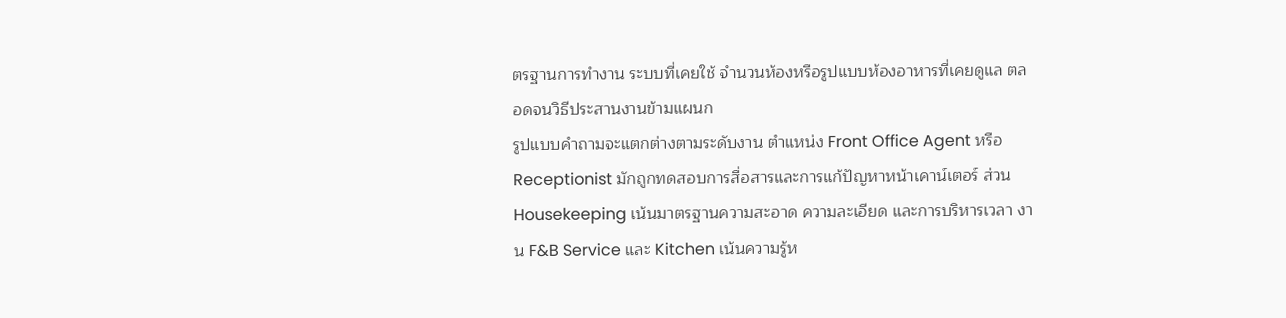ตรฐานการทำงาน ระบบที่เคยใช้ จำนวนห้องหรือรูปแบบห้องอาหารที่เคยดูแล ตลอดจนวิธีประสานงานข้ามแผนก
รูปแบบคำถามจะแตกต่างตามระดับงาน ตำแหน่ง Front Office Agent หรือ Receptionist มักถูกทดสอบการสื่อสารและการแก้ปัญหาหน้าเคาน์เตอร์ ส่วน Housekeeping เน้นมาตรฐานความสะอาด ความละเอียด และการบริหารเวลา งาน F&B Service และ Kitchen เน้นความรู้ห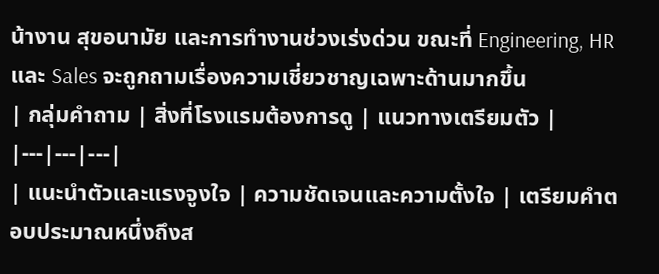น้างาน สุขอนามัย และการทำงานช่วงเร่งด่วน ขณะที่ Engineering, HR และ Sales จะถูกถามเรื่องความเชี่ยวชาญเฉพาะด้านมากขึ้น
| กลุ่มคำถาม | สิ่งที่โรงแรมต้องการดู | แนวทางเตรียมตัว |
|---|---|---|
| แนะนำตัวและแรงจูงใจ | ความชัดเจนและความตั้งใจ | เตรียมคำตอบประมาณหนึ่งถึงส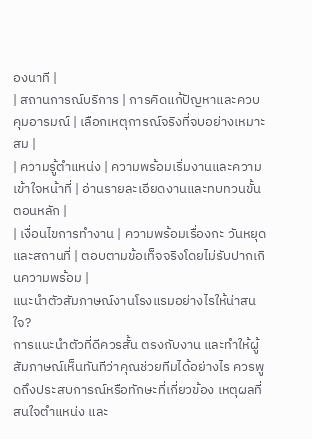องนาที |
| สถานการณ์บริการ | การคิดแก้ปัญหาและควบคุมอารมณ์ | เลือกเหตุการณ์จริงที่จบอย่างเหมาะสม |
| ความรู้ตำแหน่ง | ความพร้อมเริ่มงานและความเข้าใจหน้าที่ | อ่านรายละเอียดงานและทบทวนขั้นตอนหลัก |
| เงื่อนไขการทำงาน | ความพร้อมเรื่องกะ วันหยุด และสถานที่ | ตอบตามข้อเท็จจริงโดยไม่รับปากเกินความพร้อม |
แนะนำตัวสัมภาษณ์งานโรงแรมอย่างไรให้น่าสนใจ?
การแนะนำตัวที่ดีควรสั้น ตรงกับงาน และทำให้ผู้สัมภาษณ์เห็นทันทีว่าคุณช่วยทีมได้อย่างไร ควรพูดถึงประสบการณ์หรือทักษะที่เกี่ยวข้อง เหตุผลที่สนใจตำแหน่ง และ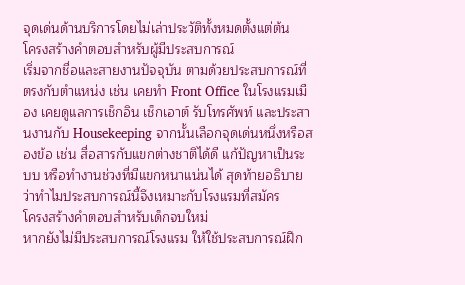จุดเด่นด้านบริการโดยไม่เล่าประวัติทั้งหมดตั้งแต่ต้น
โครงสร้างคำตอบสำหรับผู้มีประสบการณ์
เริ่มจากชื่อและสายงานปัจจุบัน ตามด้วยประสบการณ์ที่ตรงกับตำแหน่ง เช่น เคยทำ Front Office ในโรงแรมเมือง เคยดูแลการเช็กอิน เช็กเอาต์ รับโทรศัพท์ และประสานงานกับ Housekeeping จากนั้นเลือกจุดเด่นหนึ่งหรือสองข้อ เช่น สื่อสารกับแขกต่างชาติได้ดี แก้ปัญหาเป็นระบบ หรือทำงานช่วงที่มีแขกหนาแน่นได้ สุดท้ายอธิบายว่าทำไมประสบการณ์นี้จึงเหมาะกับโรงแรมที่สมัคร
โครงสร้างคำตอบสำหรับเด็กจบใหม่
หากยังไม่มีประสบการณ์โรงแรม ให้ใช้ประสบการณ์ฝึก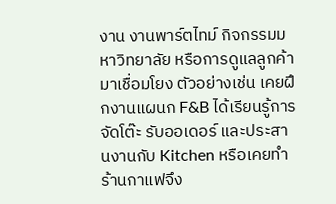งาน งานพาร์ตไทม์ กิจกรรมมหาวิทยาลัย หรือการดูแลลูกค้ามาเชื่อมโยง ตัวอย่างเช่น เคยฝึกงานแผนก F&B ได้เรียนรู้การจัดโต๊ะ รับออเดอร์ และประสานงานกับ Kitchen หรือเคยทำร้านกาแฟจึง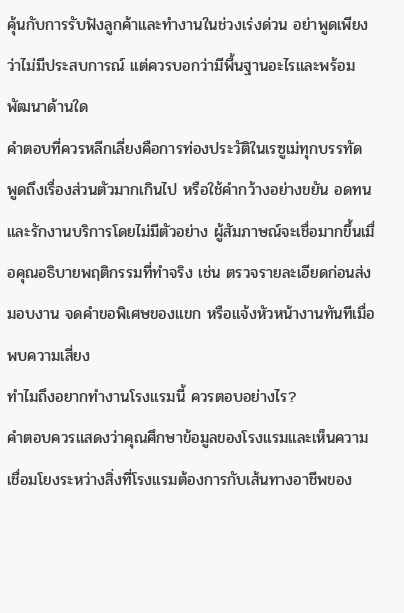คุ้นกับการรับฟังลูกค้าและทำงานในช่วงเร่งด่วน อย่าพูดเพียงว่าไม่มีประสบการณ์ แต่ควรบอกว่ามีพื้นฐานอะไรและพร้อมพัฒนาด้านใด
คำตอบที่ควรหลีกเลี่ยงคือการท่องประวัติในเรซูเม่ทุกบรรทัด พูดถึงเรื่องส่วนตัวมากเกินไป หรือใช้คำกว้างอย่างขยัน อดทน และรักงานบริการโดยไม่มีตัวอย่าง ผู้สัมภาษณ์จะเชื่อมากขึ้นเมื่อคุณอธิบายพฤติกรรมที่ทำจริง เช่น ตรวจรายละเอียดก่อนส่งมอบงาน จดคำขอพิเศษของแขก หรือแจ้งหัวหน้างานทันทีเมื่อพบความเสี่ยง
ทำไมถึงอยากทำงานโรงแรมนี้ ควรตอบอย่างไร?
คำตอบควรแสดงว่าคุณศึกษาข้อมูลของโรงแรมและเห็นความเชื่อมโยงระหว่างสิ่งที่โรงแรมต้องการกับเส้นทางอาชีพของ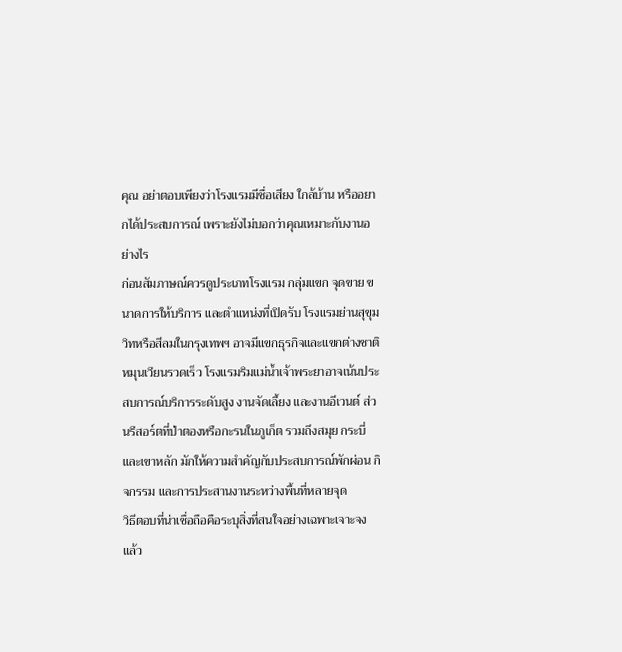คุณ อย่าตอบเพียงว่าโรงแรมมีชื่อเสียง ใกล้บ้าน หรืออยากได้ประสบการณ์ เพราะยังไม่บอกว่าคุณเหมาะกับงานอย่างไร
ก่อนสัมภาษณ์ควรดูประเภทโรงแรม กลุ่มแขก จุดขาย ขนาดการให้บริการ และตำแหน่งที่เปิดรับ โรงแรมย่านสุขุมวิทหรือสีลมในกรุงเทพฯ อาจมีแขกธุรกิจและแขกต่างชาติหมุนเวียนรวดเร็ว โรงแรมริมแม่น้ำเจ้าพระยาอาจเน้นประสบการณ์บริการระดับสูง งานจัดเลี้ยง และงานอีเวนต์ ส่วนรีสอร์ตที่ป่าตองหรือกะรนในภูเก็ต รวมถึงสมุย กระบี่ และเขาหลัก มักให้ความสำคัญกับประสบการณ์พักผ่อน กิจกรรม และการประสานงานระหว่างพื้นที่หลายจุด
วิธีตอบที่น่าเชื่อถือคือระบุสิ่งที่สนใจอย่างเฉพาะเจาะจง แล้ว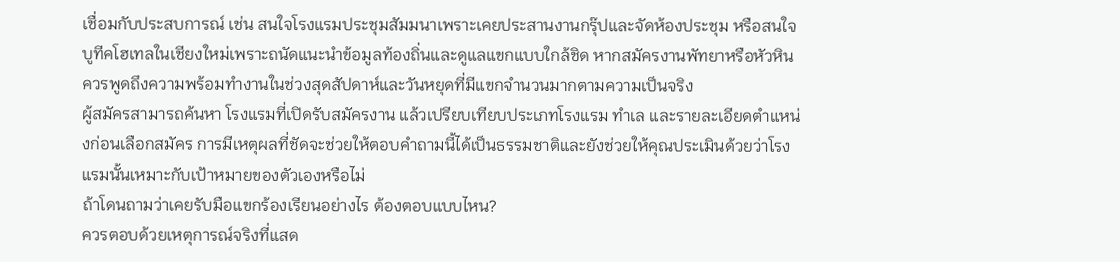เชื่อมกับประสบการณ์ เช่น สนใจโรงแรมประชุมสัมมนาเพราะเคยประสานงานกรุ๊ปและจัดห้องประชุม หรือสนใจบูทีคโฮเทลในเชียงใหม่เพราะถนัดแนะนำข้อมูลท้องถิ่นและดูแลแขกแบบใกล้ชิด หากสมัครงานพัทยาหรือหัวหิน ควรพูดถึงความพร้อมทำงานในช่วงสุดสัปดาห์และวันหยุดที่มีแขกจำนวนมากตามความเป็นจริง
ผู้สมัครสามารถค้นหา โรงแรมที่เปิดรับสมัครงาน แล้วเปรียบเทียบประเภทโรงแรม ทำเล และรายละเอียดตำแหน่งก่อนเลือกสมัคร การมีเหตุผลที่ชัดจะช่วยให้ตอบคำถามนี้ได้เป็นธรรมชาติและยังช่วยให้คุณประเมินด้วยว่าโรงแรมนั้นเหมาะกับเป้าหมายของตัวเองหรือไม่
ถ้าโดนถามว่าเคยรับมือแขกร้องเรียนอย่างไร ต้องตอบแบบไหน?
ควรตอบด้วยเหตุการณ์จริงที่แสด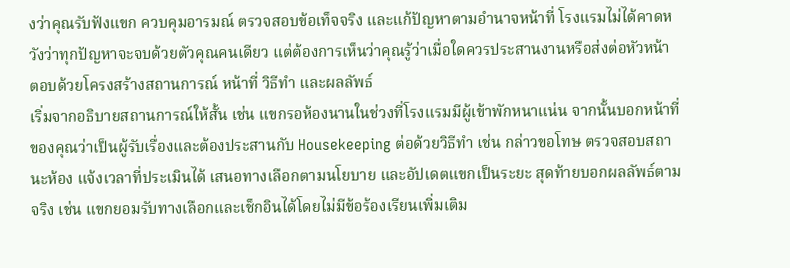งว่าคุณรับฟังแขก ควบคุมอารมณ์ ตรวจสอบข้อเท็จจริง และแก้ปัญหาตามอำนาจหน้าที่ โรงแรมไม่ได้คาดหวังว่าทุกปัญหาจะจบด้วยตัวคุณคนเดียว แต่ต้องการเห็นว่าคุณรู้ว่าเมื่อใดควรประสานงานหรือส่งต่อหัวหน้า
ตอบด้วยโครงสร้างสถานการณ์ หน้าที่ วิธีทำ และผลลัพธ์
เริ่มจากอธิบายสถานการณ์ให้สั้น เช่น แขกรอห้องนานในช่วงที่โรงแรมมีผู้เข้าพักหนาแน่น จากนั้นบอกหน้าที่ของคุณว่าเป็นผู้รับเรื่องและต้องประสานกับ Housekeeping ต่อด้วยวิธีทำ เช่น กล่าวขอโทษ ตรวจสอบสถานะห้อง แจ้งเวลาที่ประเมินได้ เสนอทางเลือกตามนโยบาย และอัปเดตแขกเป็นระยะ สุดท้ายบอกผลลัพธ์ตามจริง เช่น แขกยอมรับทางเลือกและเช็กอินได้โดยไม่มีข้อร้องเรียนเพิ่มเติม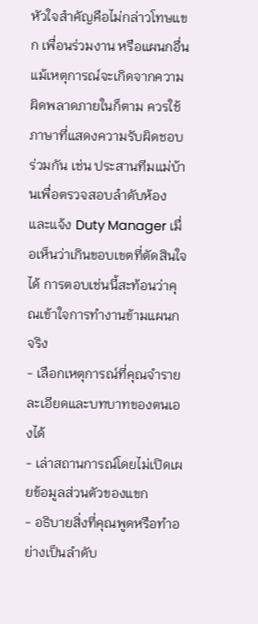หัวใจสำคัญคือไม่กล่าวโทษแขก เพื่อนร่วมงาน หรือแผนกอื่น แม้เหตุการณ์จะเกิดจากความผิดพลาดภายในก็ตาม ควรใช้ภาษาที่แสดงความรับผิดชอบร่วมกัน เช่น ประสานทีมแม่บ้านเพื่อตรวจสอบลำดับห้อง และแจ้ง Duty Manager เมื่อเห็นว่าเกินขอบเขตที่ตัดสินใจได้ การตอบเช่นนี้สะท้อนว่าคุณเข้าใจการทำงานข้ามแผนกจริง
- เลือกเหตุการณ์ที่คุณจำรายละเอียดและบทบาทของตนเองได้
- เล่าสถานการณ์โดยไม่เปิดเผยข้อมูลส่วนตัวของแขก
- อธิบายสิ่งที่คุณพูดหรือทำอย่างเป็นลำดับ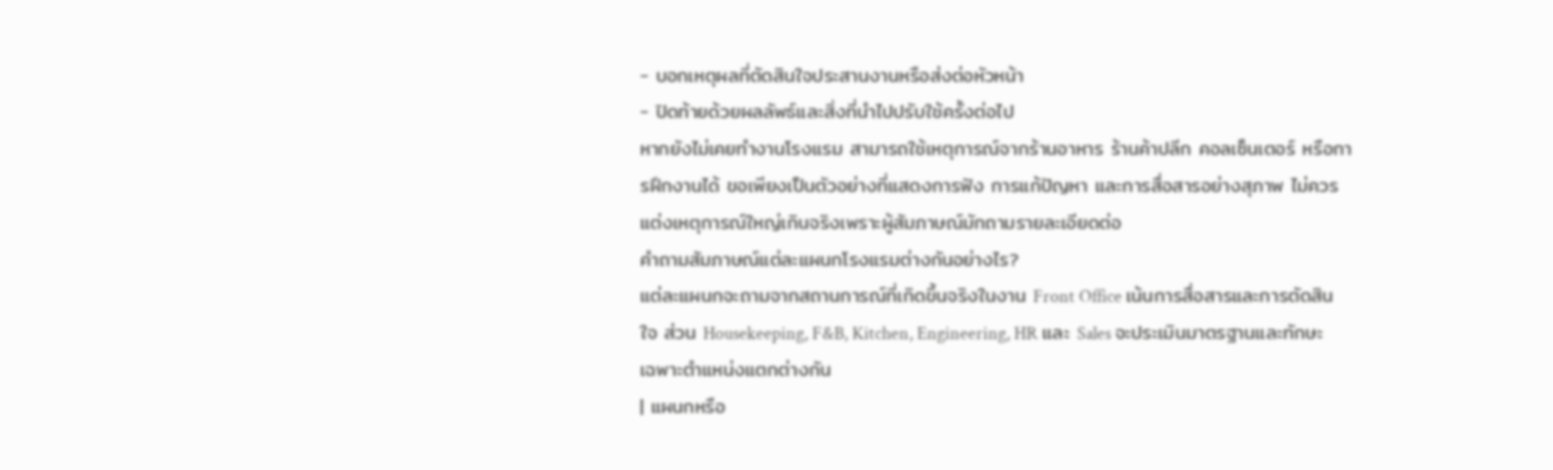- บอกเหตุผลที่ตัดสินใจประสานงานหรือส่งต่อหัวหน้า
- ปิดท้ายด้วยผลลัพธ์และสิ่งที่นำไปปรับใช้ครั้งต่อไป
หากยังไม่เคยทำงานโรงแรม สามารถใช้เหตุการณ์จากร้านอาหาร ร้านค้าปลีก คอลเซ็นเตอร์ หรือการฝึกงานได้ ขอเพียงเป็นตัวอย่างที่แสดงการฟัง การแก้ปัญหา และการสื่อสารอย่างสุภาพ ไม่ควรแต่งเหตุการณ์ใหญ่เกินจริงเพราะผู้สัมภาษณ์มักถามรายละเอียดต่อ
คำถามสัมภาษณ์แต่ละแผนกโรงแรมต่างกันอย่างไร?
แต่ละแผนกจะถามจากสถานการณ์ที่เกิดขึ้นจริงในงาน Front Office เน้นการสื่อสารและการตัดสินใจ ส่วน Housekeeping, F&B, Kitchen, Engineering, HR และ Sales จะประเมินมาตรฐานและทักษะเฉพาะตำแหน่งแตกต่างกัน
| แผนกหรือ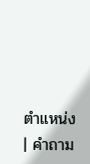ตำแหน่ง | คำถาม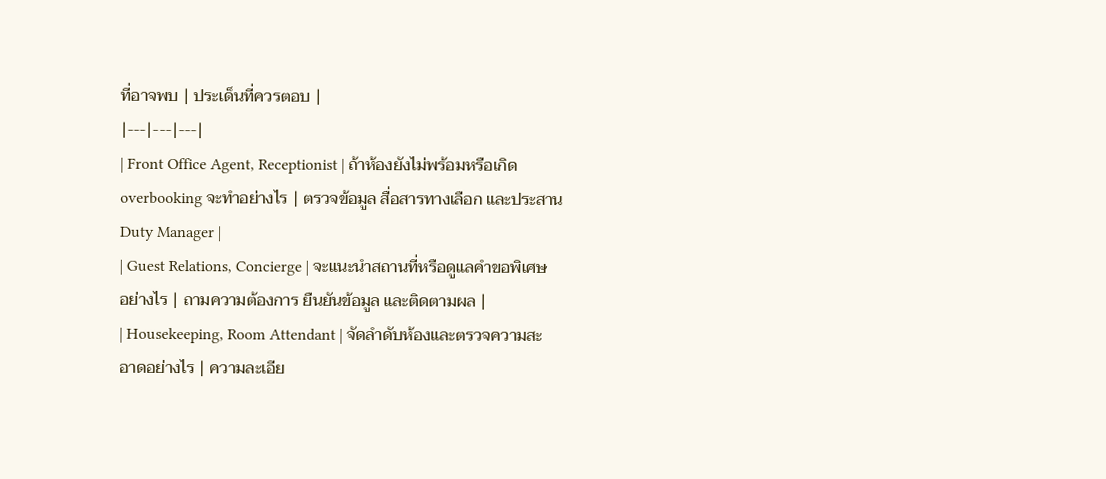ที่อาจพบ | ประเด็นที่ควรตอบ |
|---|---|---|
| Front Office Agent, Receptionist | ถ้าห้องยังไม่พร้อมหรือเกิด overbooking จะทำอย่างไร | ตรวจข้อมูล สื่อสารทางเลือก และประสาน Duty Manager |
| Guest Relations, Concierge | จะแนะนำสถานที่หรือดูแลคำขอพิเศษอย่างไร | ถามความต้องการ ยืนยันข้อมูล และติดตามผล |
| Housekeeping, Room Attendant | จัดลำดับห้องและตรวจความสะอาดอย่างไร | ความละเอีย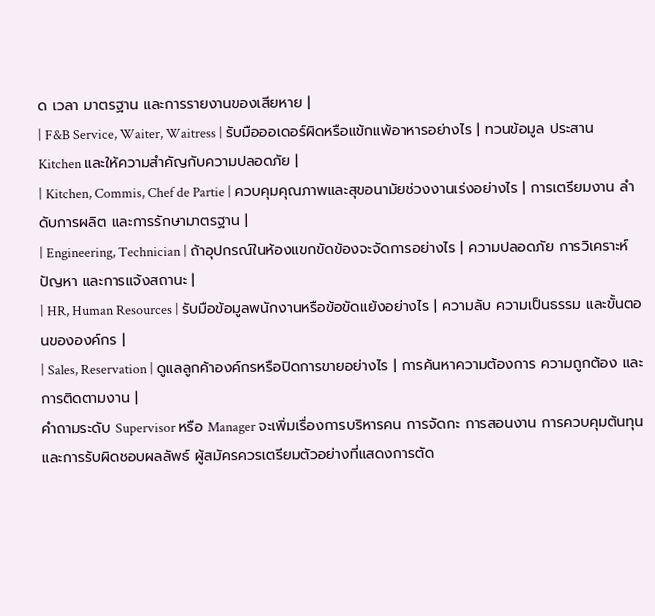ด เวลา มาตรฐาน และการรายงานของเสียหาย |
| F&B Service, Waiter, Waitress | รับมือออเดอร์ผิดหรือแข้กแพ้อาหารอย่างไร | ทวนข้อมูล ประสาน Kitchen และให้ความสำคัญกับความปลอดภัย |
| Kitchen, Commis, Chef de Partie | ควบคุมคุณภาพและสุขอนามัยช่วงงานเร่งอย่างไร | การเตรียมงาน ลำดับการผลิต และการรักษามาตรฐาน |
| Engineering, Technician | ถ้าอุปกรณ์ในห้องแขกขัดข้องจะจัดการอย่างไร | ความปลอดภัย การวิเคราะห์ปัญหา และการแจ้งสถานะ |
| HR, Human Resources | รับมือข้อมูลพนักงานหรือข้อขัดแย้งอย่างไร | ความลับ ความเป็นธรรม และขั้นตอนขององค์กร |
| Sales, Reservation | ดูแลลูกค้าองค์กรหรือปิดการขายอย่างไร | การค้นหาความต้องการ ความถูกต้อง และการติดตามงาน |
คำถามระดับ Supervisor หรือ Manager จะเพิ่มเรื่องการบริหารคน การจัดกะ การสอนงาน การควบคุมต้นทุน และการรับผิดชอบผลลัพธ์ ผู้สมัครควรเตรียมตัวอย่างที่แสดงการตัด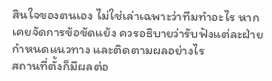สินใจของตนเอง ไม่ใช่เล่าเฉพาะว่าทีมทำอะไร หากเคยจัดการข้อขัดแย้ง ควรอธิบายว่ารับฟังแต่ละฝ่าย กำหนดแนวทาง และติดตามผลอย่างไร
สถานที่ตั้งก็มีผลต่อ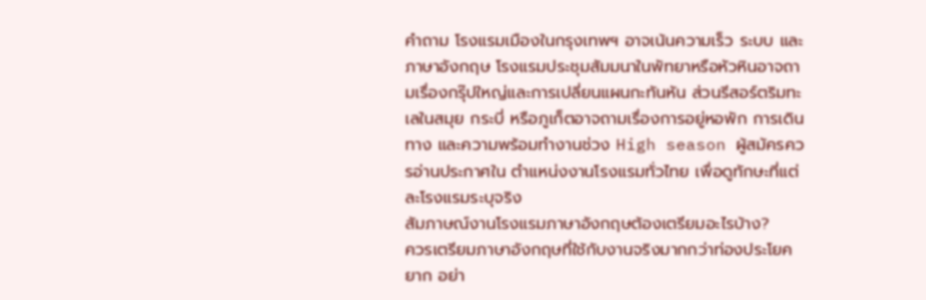คำถาม โรงแรมเมืองในกรุงเทพฯ อาจเน้นความเร็ว ระบบ และภาษาอังกฤษ โรงแรมประชุมสัมมนาในพัทยาหรือหัวหินอาจถามเรื่องกรุ๊ปใหญ่และการเปลี่ยนแผนกะทันหัน ส่วนรีสอร์ตริมทะเลในสมุย กระบี่ หรือภูเก็ตอาจถามเรื่องการอยู่หอพัก การเดินทาง และความพร้อมทำงานช่วง High season ผู้สมัครควรอ่านประกาศใน ตำแหน่งงานโรงแรมทั่วไทย เพื่อดูทักษะที่แต่ละโรงแรมระบุจริง
สัมภาษณ์งานโรงแรมภาษาอังกฤษต้องเตรียมอะไรบ้าง?
ควรเตรียมภาษาอังกฤษที่ใช้กับงานจริงมากกว่าท่องประโยคยาก อย่า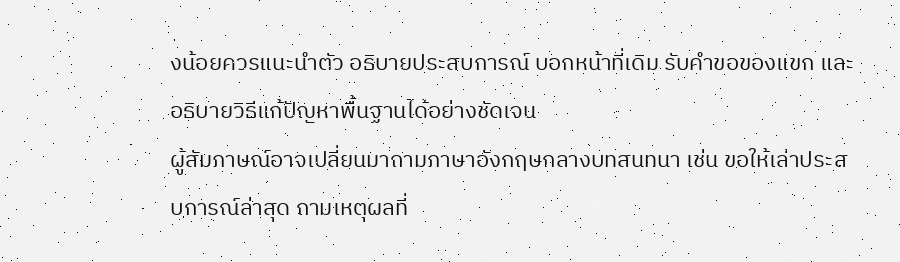งน้อยควรแนะนำตัว อธิบายประสบการณ์ บอกหน้าที่เดิม รับคำขอของแขก และอธิบายวิธีแก้ปัญหาพื้นฐานได้อย่างชัดเจน
ผู้สัมภาษณ์อาจเปลี่ยนมาถามภาษาอังกฤษกลางบทสนทนา เช่น ขอให้เล่าประสบการณ์ล่าสุด ถามเหตุผลที่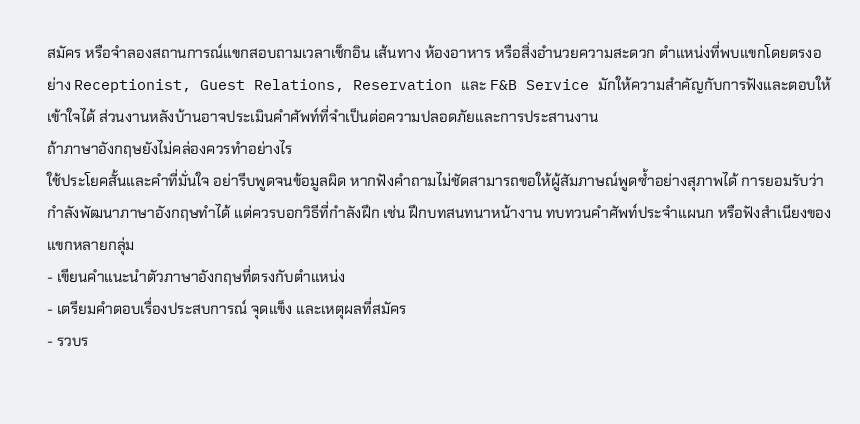สมัคร หรือจำลองสถานการณ์แขกสอบถามเวลาเช็กอิน เส้นทาง ห้องอาหาร หรือสิ่งอำนวยความสะดวก ตำแหน่งที่พบแขกโดยตรงอย่าง Receptionist, Guest Relations, Reservation และ F&B Service มักให้ความสำคัญกับการฟังและตอบให้เข้าใจได้ ส่วนงานหลังบ้านอาจประเมินคำศัพท์ที่จำเป็นต่อความปลอดภัยและการประสานงาน
ถ้าภาษาอังกฤษยังไม่คล่องควรทำอย่างไร
ใช้ประโยคสั้นและคำที่มั่นใจ อย่ารีบพูดจนข้อมูลผิด หากฟังคำถามไม่ชัดสามารถขอให้ผู้สัมภาษณ์พูดซ้ำอย่างสุภาพได้ การยอมรับว่ากำลังพัฒนาภาษาอังกฤษทำได้ แต่ควรบอกวิธีที่กำลังฝึก เช่น ฝึกบทสนทนาหน้างาน ทบทวนคำศัพท์ประจำแผนก หรือฟังสำเนียงของแขกหลายกลุ่ม
- เขียนคำแนะนำตัวภาษาอังกฤษที่ตรงกับตำแหน่ง
- เตรียมคำตอบเรื่องประสบการณ์ จุดแข็ง และเหตุผลที่สมัคร
- รวบร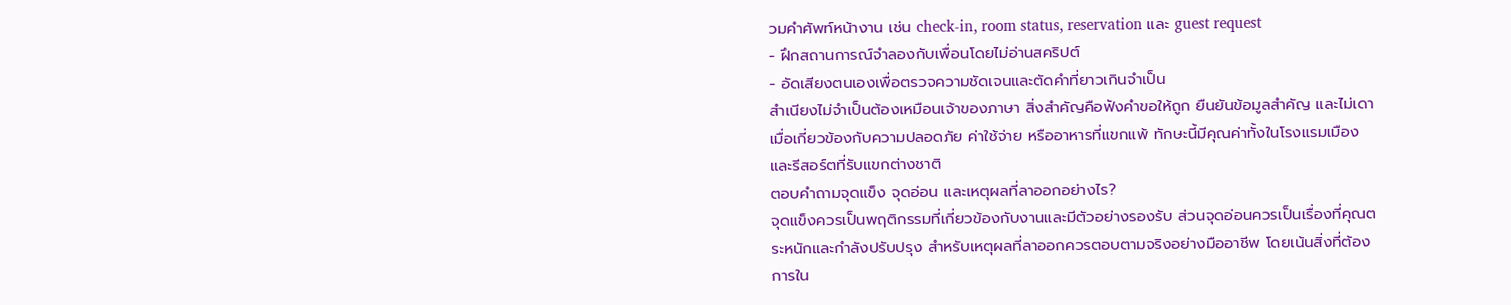วมคำศัพท์หน้างาน เช่น check-in, room status, reservation และ guest request
- ฝึกสถานการณ์จำลองกับเพื่อนโดยไม่อ่านสคริปต์
- อัดเสียงตนเองเพื่อตรวจความชัดเจนและตัดคำที่ยาวเกินจำเป็น
สำเนียงไม่จำเป็นต้องเหมือนเจ้าของภาษา สิ่งสำคัญคือฟังคำขอให้ถูก ยืนยันข้อมูลสำคัญ และไม่เดาเมื่อเกี่ยวข้องกับความปลอดภัย ค่าใช้จ่าย หรืออาหารที่แขกแพ้ ทักษะนี้มีคุณค่าทั้งในโรงแรมเมืองและรีสอร์ตที่รับแขกต่างชาติ
ตอบคำถามจุดแข็ง จุดอ่อน และเหตุผลที่ลาออกอย่างไร?
จุดแข็งควรเป็นพฤติกรรมที่เกี่ยวข้องกับงานและมีตัวอย่างรองรับ ส่วนจุดอ่อนควรเป็นเรื่องที่คุณตระหนักและกำลังปรับปรุง สำหรับเหตุผลที่ลาออกควรตอบตามจริงอย่างมืออาชีพ โดยเน้นสิ่งที่ต้องการใน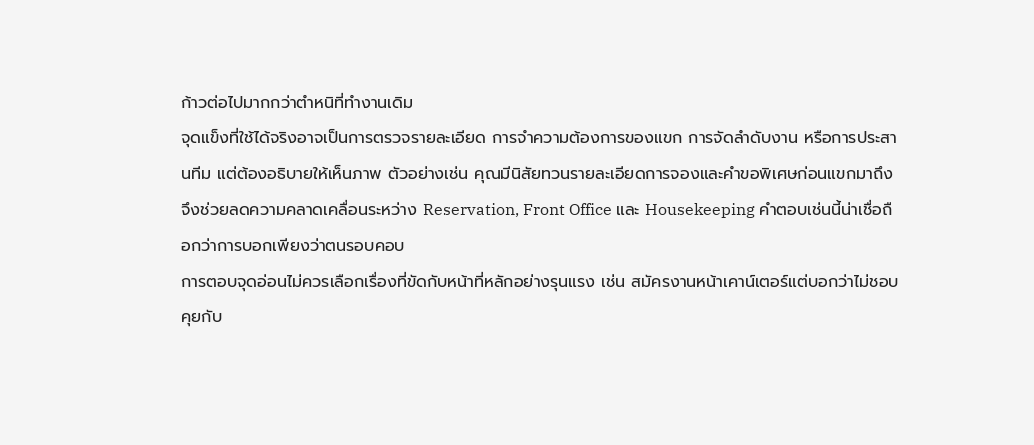ก้าวต่อไปมากกว่าตำหนิที่ทำงานเดิม
จุดแข็งที่ใช้ได้จริงอาจเป็นการตรวจรายละเอียด การจำความต้องการของแขก การจัดลำดับงาน หรือการประสานทีม แต่ต้องอธิบายให้เห็นภาพ ตัวอย่างเช่น คุณมีนิสัยทวนรายละเอียดการจองและคำขอพิเศษก่อนแขกมาถึง จึงช่วยลดความคลาดเคลื่อนระหว่าง Reservation, Front Office และ Housekeeping คำตอบเช่นนี้น่าเชื่อถือกว่าการบอกเพียงว่าตนรอบคอบ
การตอบจุดอ่อนไม่ควรเลือกเรื่องที่ขัดกับหน้าที่หลักอย่างรุนแรง เช่น สมัครงานหน้าเคาน์เตอร์แต่บอกว่าไม่ชอบคุยกับ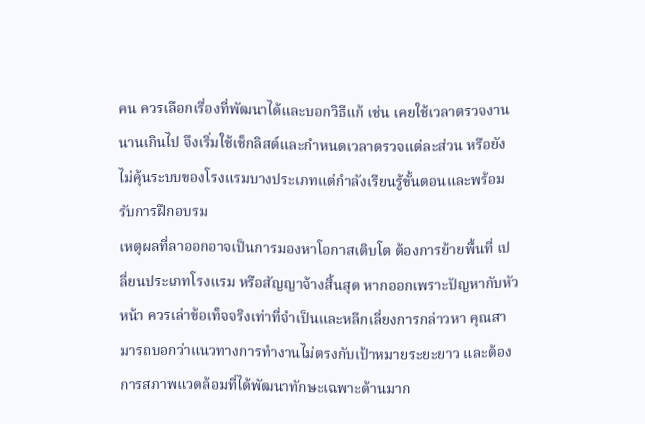คน ควรเลือกเรื่องที่พัฒนาได้และบอกวิธีแก้ เช่น เคยใช้เวลาตรวจงานนานเกินไป จึงเริ่มใช้เช็กลิสต์และกำหนดเวลาตรวจแต่ละส่วน หรือยังไม่คุ้นระบบของโรงแรมบางประเภทแต่กำลังเรียนรู้ขั้นตอนและพร้อมรับการฝึกอบรม
เหตุผลที่ลาออกอาจเป็นการมองหาโอกาสเติบโต ต้องการย้ายพื้นที่ เปลี่ยนประเภทโรงแรม หรือสัญญาจ้างสิ้นสุด หากออกเพราะปัญหากับหัวหน้า ควรเล่าข้อเท็จจริงเท่าที่จำเป็นและหลีกเลี่ยงการกล่าวหา คุณสามารถบอกว่าแนวทางการทำงานไม่ตรงกับเป้าหมายระยะยาว และต้องการสภาพแวดล้อมที่ได้พัฒนาทักษะเฉพาะด้านมาก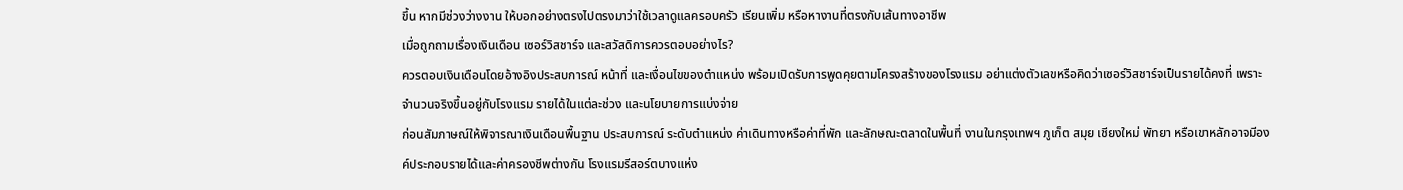ขึ้น หากมีช่วงว่างงาน ให้บอกอย่างตรงไปตรงมาว่าใช้เวลาดูแลครอบครัว เรียนเพิ่ม หรือหางานที่ตรงกับเส้นทางอาชีพ
เมื่อถูกถามเรื่องเงินเดือน เซอร์วิสชาร์จ และสวัสดิการควรตอบอย่างไร?
ควรตอบเงินเดือนโดยอ้างอิงประสบการณ์ หน้าที่ และเงื่อนไขของตำแหน่ง พร้อมเปิดรับการพูดคุยตามโครงสร้างของโรงแรม อย่าแต่งตัวเลขหรือคิดว่าเซอร์วิสชาร์จเป็นรายได้คงที่ เพราะจำนวนจริงขึ้นอยู่กับโรงแรม รายได้ในแต่ละช่วง และนโยบายการแบ่งจ่าย
ก่อนสัมภาษณ์ให้พิจารณาเงินเดือนพื้นฐาน ประสบการณ์ ระดับตำแหน่ง ค่าเดินทางหรือค่าที่พัก และลักษณะตลาดในพื้นที่ งานในกรุงเทพฯ ภูเก็ต สมุย เชียงใหม่ พัทยา หรือเขาหลักอาจมีองค์ประกอบรายได้และค่าครองชีพต่างกัน โรงแรมรีสอร์ตบางแห่ง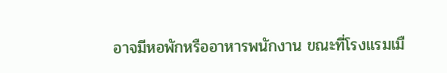อาจมีหอพักหรืออาหารพนักงาน ขณะที่โรงแรมเมื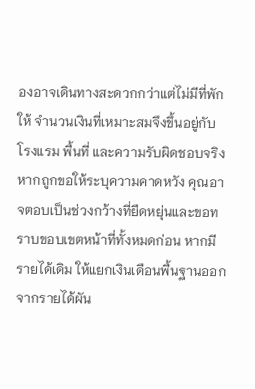องอาจเดินทางสะดวกกว่าแต่ไม่มีที่พักให้ จำนวนเงินที่เหมาะสมจึงขึ้นอยู่กับโรงแรม พื้นที่ และความรับผิดชอบจริง
หากถูกขอให้ระบุความคาดหวัง คุณอาจตอบเป็นช่วงกว้างที่ยืดหยุ่นและขอทราบขอบเขตหน้าที่ทั้งหมดก่อน หากมีรายได้เดิม ให้แยกเงินเดือนพื้นฐานออกจากรายได้ผัน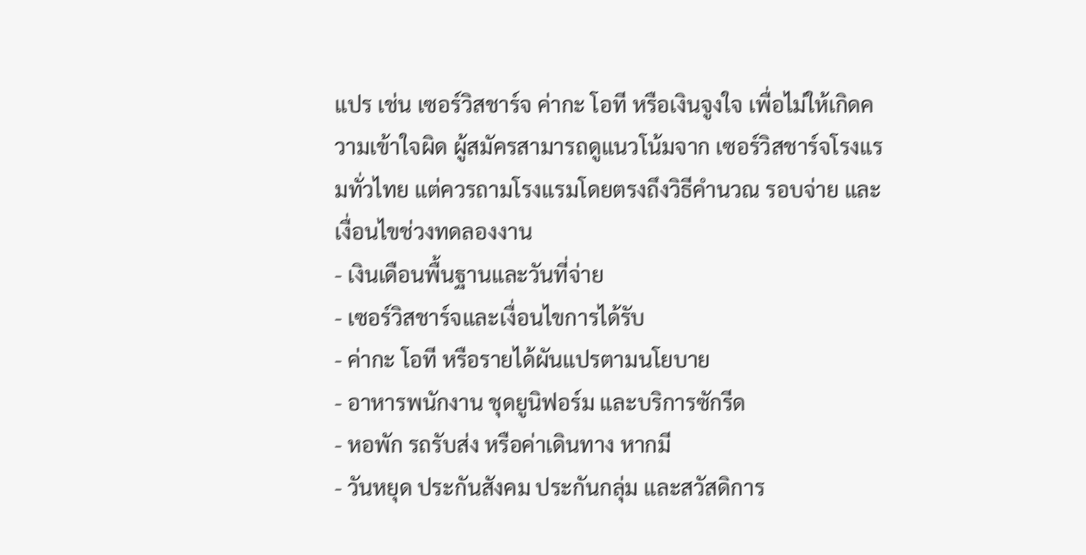แปร เช่น เซอร์วิสชาร์จ ค่ากะ โอที หรือเงินจูงใจ เพื่อไม่ให้เกิดความเข้าใจผิด ผู้สมัครสามารถดูแนวโน้มจาก เซอร์วิสชาร์จโรงแรมทั่วไทย แต่ควรถามโรงแรมโดยตรงถึงวิธีคำนวณ รอบจ่าย และเงื่อนไขช่วงทดลองงาน
- เงินเดือนพื้นฐานและวันที่จ่าย
- เซอร์วิสชาร์จและเงื่อนไขการได้รับ
- ค่ากะ โอที หรือรายได้ผันแปรตามนโยบาย
- อาหารพนักงาน ชุดยูนิฟอร์ม และบริการซักรีด
- หอพัก รถรับส่ง หรือค่าเดินทาง หากมี
- วันหยุด ประกันสังคม ประกันกลุ่ม และสวัสดิการ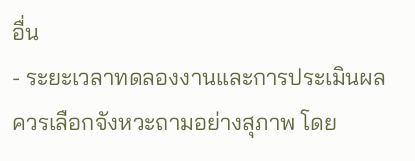อื่น
- ระยะเวลาทดลองงานและการประเมินผล
ควรเลือกจังหวะถามอย่างสุภาพ โดย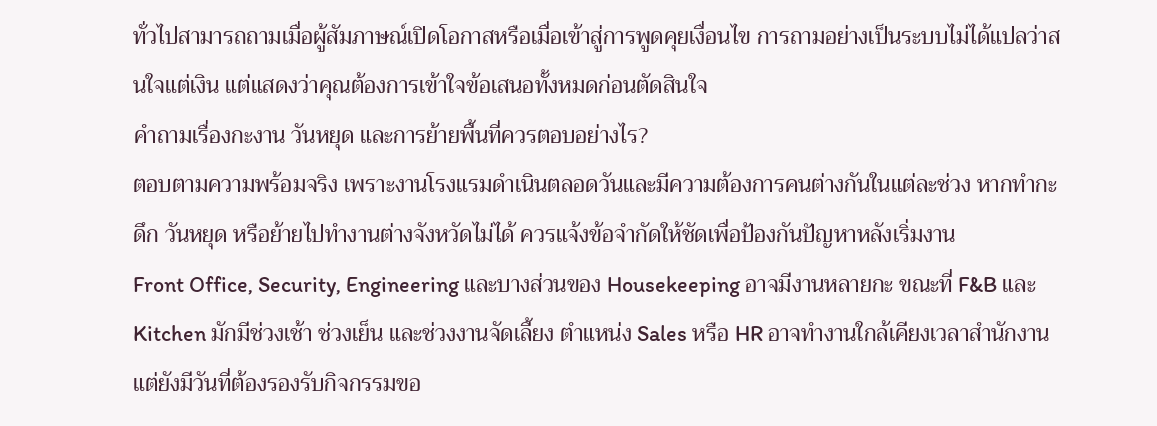ทั่วไปสามารถถามเมื่อผู้สัมภาษณ์เปิดโอกาสหรือเมื่อเข้าสู่การพูดคุยเงื่อนไข การถามอย่างเป็นระบบไม่ได้แปลว่าสนใจแต่เงิน แต่แสดงว่าคุณต้องการเข้าใจข้อเสนอทั้งหมดก่อนตัดสินใจ
คำถามเรื่องกะงาน วันหยุด และการย้ายพื้นที่ควรตอบอย่างไร?
ตอบตามความพร้อมจริง เพราะงานโรงแรมดำเนินตลอดวันและมีความต้องการคนต่างกันในแต่ละช่วง หากทำกะดึก วันหยุด หรือย้ายไปทำงานต่างจังหวัดไม่ได้ ควรแจ้งข้อจำกัดให้ชัดเพื่อป้องกันปัญหาหลังเริ่มงาน
Front Office, Security, Engineering และบางส่วนของ Housekeeping อาจมีงานหลายกะ ขณะที่ F&B และ Kitchen มักมีช่วงเช้า ช่วงเย็น และช่วงงานจัดเลี้ยง ตำแหน่ง Sales หรือ HR อาจทำงานใกล้เคียงเวลาสำนักงานแต่ยังมีวันที่ต้องรองรับกิจกรรมขอ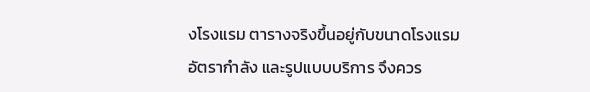งโรงแรม ตารางจริงขึ้นอยู่กับขนาดโรงแรม อัตรากำลัง และรูปแบบบริการ จึงควร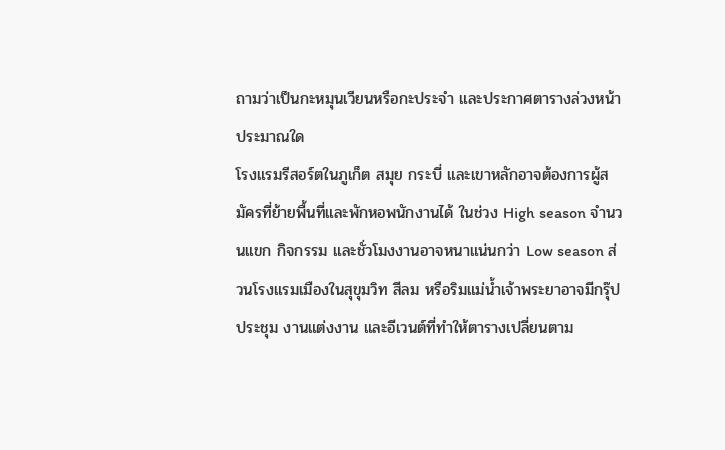ถามว่าเป็นกะหมุนเวียนหรือกะประจำ และประกาศตารางล่วงหน้าประมาณใด
โรงแรมรีสอร์ตในภูเก็ต สมุย กระบี่ และเขาหลักอาจต้องการผู้สมัครที่ย้ายพื้นที่และพักหอพนักงานได้ ในช่วง High season จำนวนแขก กิจกรรม และชั่วโมงงานอาจหนาแน่นกว่า Low season ส่วนโรงแรมเมืองในสุขุมวิท สีลม หรือริมแม่น้ำเจ้าพระยาอาจมีกรุ๊ปประชุม งานแต่งงาน และอีเวนต์ที่ทำให้ตารางเปลี่ยนตาม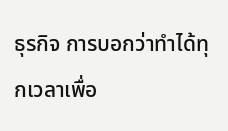ธุรกิจ การบอกว่าทำได้ทุกเวลาเพื่อ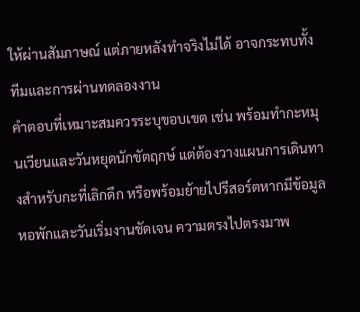ให้ผ่านสัมภาษณ์ แต่ภายหลังทำจริงไม่ได้ อาจกระทบทั้งทีมและการผ่านทดลองงาน
คำตอบที่เหมาะสมควรระบุขอบเขต เช่น พร้อมทำกะหมุนเวียนและวันหยุดนักขัตฤกษ์ แต่ต้องวางแผนการเดินทางสำหรับกะที่เลิกดึก หรือพร้อมย้ายไปรีสอร์ตหากมีข้อมูลหอพักและวันเริ่มงานชัดเจน ความตรงไปตรงมาพ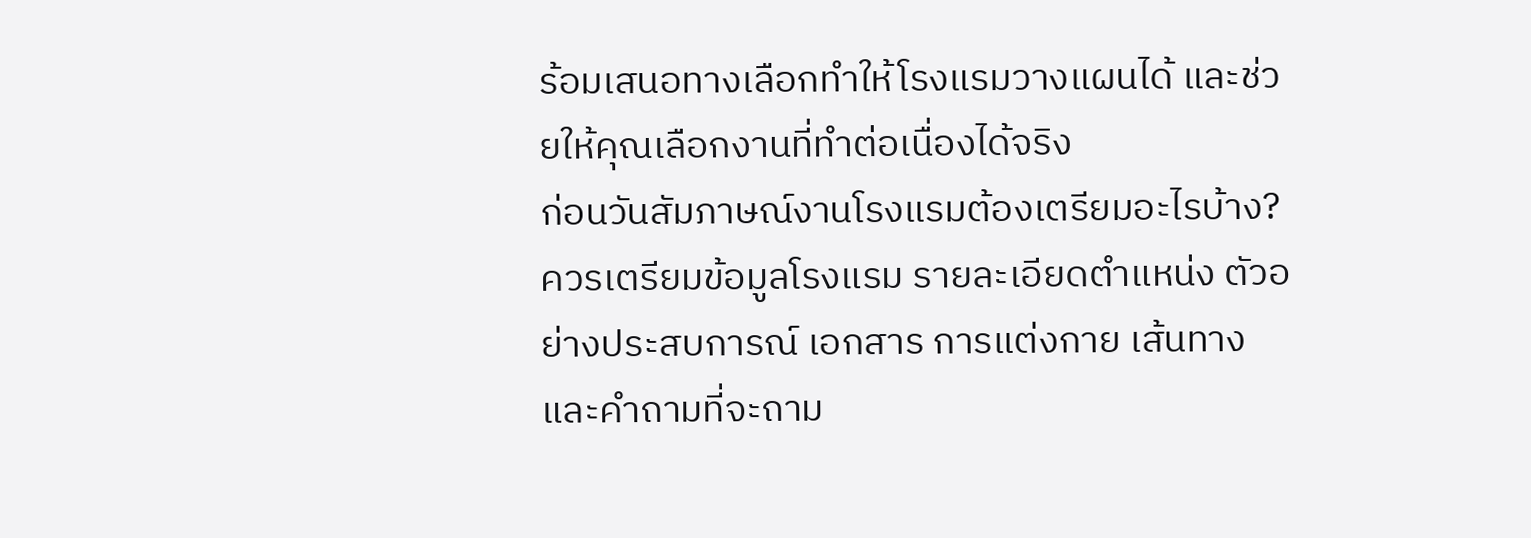ร้อมเสนอทางเลือกทำให้โรงแรมวางแผนได้ และช่วยให้คุณเลือกงานที่ทำต่อเนื่องได้จริง
ก่อนวันสัมภาษณ์งานโรงแรมต้องเตรียมอะไรบ้าง?
ควรเตรียมข้อมูลโรงแรม รายละเอียดตำแหน่ง ตัวอย่างประสบการณ์ เอกสาร การแต่งกาย เส้นทาง และคำถามที่จะถาม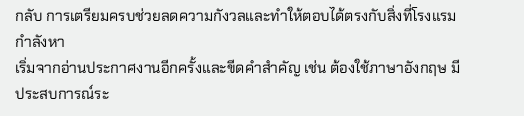กลับ การเตรียมครบช่วยลดความกังวลและทำให้ตอบได้ตรงกับสิ่งที่โรงแรมกำลังหา
เริ่มจากอ่านประกาศงานอีกครั้งและขีดคำสำคัญ เช่น ต้องใช้ภาษาอังกฤษ มีประสบการณ์ระ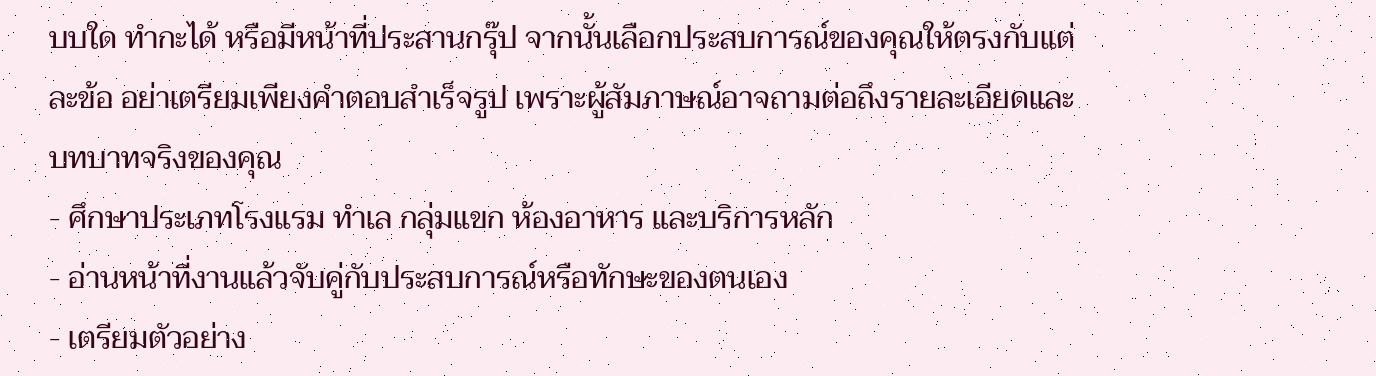บบใด ทำกะได้ หรือมีหน้าที่ประสานกรุ๊ป จากนั้นเลือกประสบการณ์ของคุณให้ตรงกับแต่ละข้อ อย่าเตรียมเพียงคำตอบสำเร็จรูป เพราะผู้สัมภาษณ์อาจถามต่อถึงรายละเอียดและบทบาทจริงของคุณ
- ศึกษาประเภทโรงแรม ทำเล กลุ่มแขก ห้องอาหาร และบริการหลัก
- อ่านหน้าที่งานแล้วจับคู่กับประสบการณ์หรือทักษะของตนเอง
- เตรียมตัวอย่าง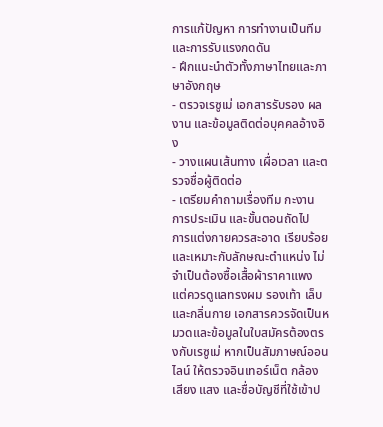การแก้ปัญหา การทำงานเป็นทีม และการรับแรงกดดัน
- ฝึกแนะนำตัวทั้งภาษาไทยและภาษาอังกฤษ
- ตรวจเรซูเม่ เอกสารรับรอง ผลงาน และข้อมูลติดต่อบุคคลอ้างอิง
- วางแผนเส้นทาง เผื่อเวลา และตรวจชื่อผู้ติดต่อ
- เตรียมคำถามเรื่องทีม กะงาน การประเมิน และขั้นตอนถัดไป
การแต่งกายควรสะอาด เรียบร้อย และเหมาะกับลักษณะตำแหน่ง ไม่จำเป็นต้องซื้อเสื้อผ้าราคาแพง แต่ควรดูแลทรงผม รองเท้า เล็บ และกลิ่นกาย เอกสารควรจัดเป็นหมวดและข้อมูลในใบสมัครต้องตรงกับเรซูเม่ หากเป็นสัมภาษณ์ออนไลน์ ให้ตรวจอินเทอร์เน็ต กล้อง เสียง แสง และชื่อบัญชีที่ใช้เข้าป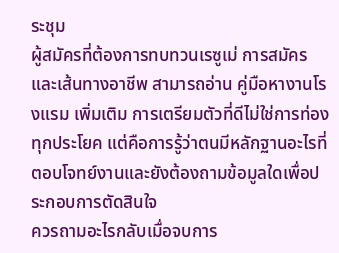ระชุม
ผู้สมัครที่ต้องการทบทวนเรซูเม่ การสมัคร และเส้นทางอาชีพ สามารถอ่าน คู่มือหางานโรงแรม เพิ่มเติม การเตรียมตัวที่ดีไม่ใช่การท่องทุกประโยค แต่คือการรู้ว่าตนมีหลักฐานอะไรที่ตอบโจทย์งานและยังต้องถามข้อมูลใดเพื่อประกอบการตัดสินใจ
ควรถามอะไรกลับเมื่อจบการ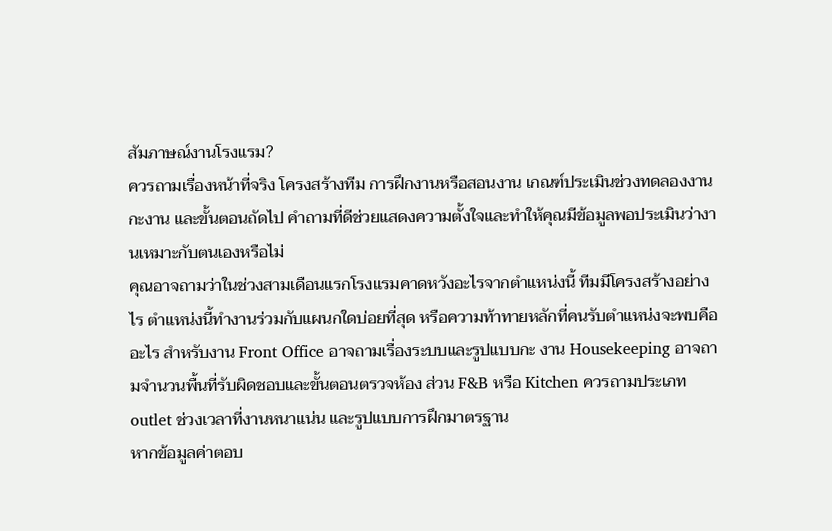สัมภาษณ์งานโรงแรม?
ควรถามเรื่องหน้าที่จริง โครงสร้างทีม การฝึกงานหรือสอนงาน เกณฑ์ประเมินช่วงทดลองงาน กะงาน และขั้นตอนถัดไป คำถามที่ดีช่วยแสดงความตั้งใจและทำให้คุณมีข้อมูลพอประเมินว่างานเหมาะกับตนเองหรือไม่
คุณอาจถามว่าในช่วงสามเดือนแรกโรงแรมคาดหวังอะไรจากตำแหน่งนี้ ทีมมีโครงสร้างอย่างไร ตำแหน่งนี้ทำงานร่วมกับแผนกใดบ่อยที่สุด หรือความท้าทายหลักที่คนรับตำแหน่งจะพบคืออะไร สำหรับงาน Front Office อาจถามเรื่องระบบและรูปแบบกะ งาน Housekeeping อาจถามจำนวนพื้นที่รับผิดชอบและขั้นตอนตรวจห้อง ส่วน F&B หรือ Kitchen ควรถามประเภท outlet ช่วงเวลาที่งานหนาแน่น และรูปแบบการฝึกมาตรฐาน
หากข้อมูลค่าตอบ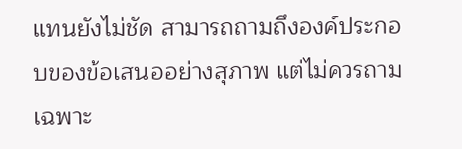แทนยังไม่ชัด สามารถถามถึงองค์ประกอบของข้อเสนออย่างสุภาพ แต่ไม่ควรถามเฉพาะ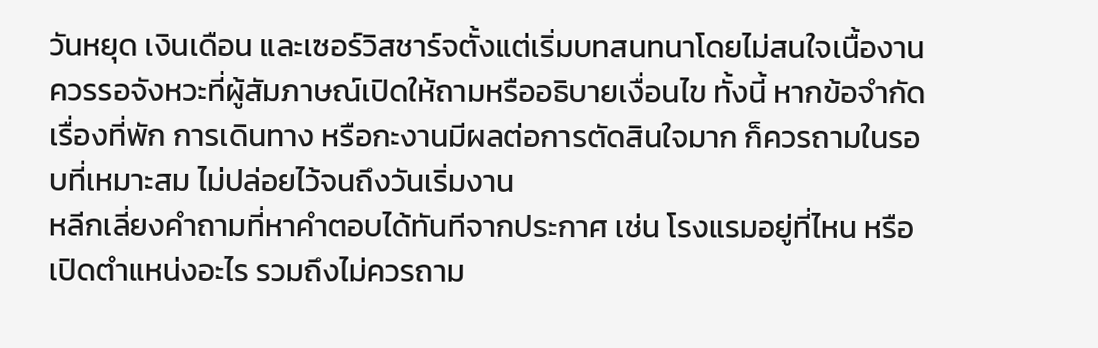วันหยุด เงินเดือน และเซอร์วิสชาร์จตั้งแต่เริ่มบทสนทนาโดยไม่สนใจเนื้องาน ควรรอจังหวะที่ผู้สัมภาษณ์เปิดให้ถามหรืออธิบายเงื่อนไข ทั้งนี้ หากข้อจำกัดเรื่องที่พัก การเดินทาง หรือกะงานมีผลต่อการตัดสินใจมาก ก็ควรถามในรอบที่เหมาะสม ไม่ปล่อยไว้จนถึงวันเริ่มงาน
หลีกเลี่ยงคำถามที่หาคำตอบได้ทันทีจากประกาศ เช่น โรงแรมอยู่ที่ไหน หรือเปิดตำแหน่งอะไร รวมถึงไม่ควรถาม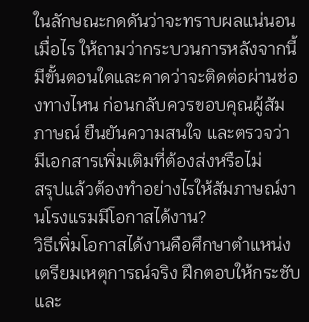ในลักษณะกดดันว่าจะทราบผลแน่นอนเมื่อไร ให้ถามว่ากระบวนการหลังจากนี้มีขั้นตอนใดและคาดว่าจะติดต่อผ่านช่องทางไหน ก่อนกลับควรขอบคุณผู้สัมภาษณ์ ยืนยันความสนใจ และตรวจว่ามีเอกสารเพิ่มเติมที่ต้องส่งหรือไม่
สรุปแล้วต้องทำอย่างไรให้สัมภาษณ์งานโรงแรมมีโอกาสได้งาน?
วิธีเพิ่มโอกาสได้งานคือศึกษาตำแหน่ง เตรียมเหตุการณ์จริง ฝึกตอบให้กระชับ และ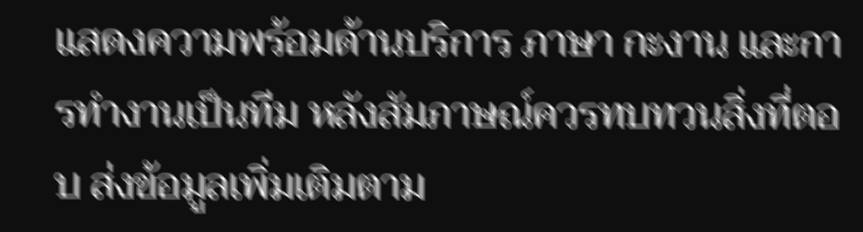แสดงความพร้อมด้านบริการ ภาษา กะงาน และการทำงานเป็นทีม หลังสัมภาษณ์ควรทบทวนสิ่งที่ตอบ ส่งข้อมูลเพิ่มเติมตาม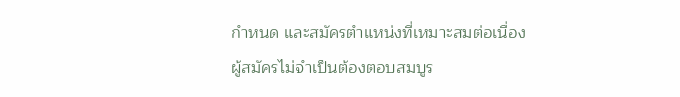กำหนด และสมัครตำแหน่งที่เหมาะสมต่อเนื่อง
ผู้สมัครไม่จำเป็นต้องตอบสมบูร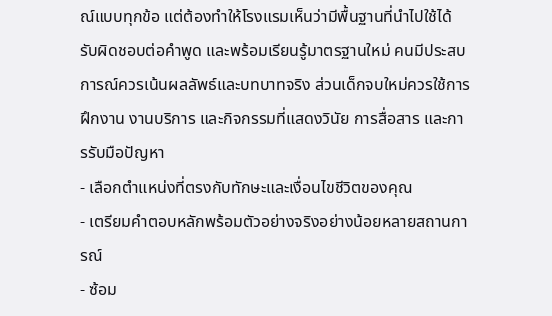ณ์แบบทุกข้อ แต่ต้องทำให้โรงแรมเห็นว่ามีพื้นฐานที่นำไปใช้ได้ รับผิดชอบต่อคำพูด และพร้อมเรียนรู้มาตรฐานใหม่ คนมีประสบการณ์ควรเน้นผลลัพธ์และบทบาทจริง ส่วนเด็กจบใหม่ควรใช้การฝึกงาน งานบริการ และกิจกรรมที่แสดงวินัย การสื่อสาร และการรับมือปัญหา
- เลือกตำแหน่งที่ตรงกับทักษะและเงื่อนไขชีวิตของคุณ
- เตรียมคำตอบหลักพร้อมตัวอย่างจริงอย่างน้อยหลายสถานการณ์
- ซ้อม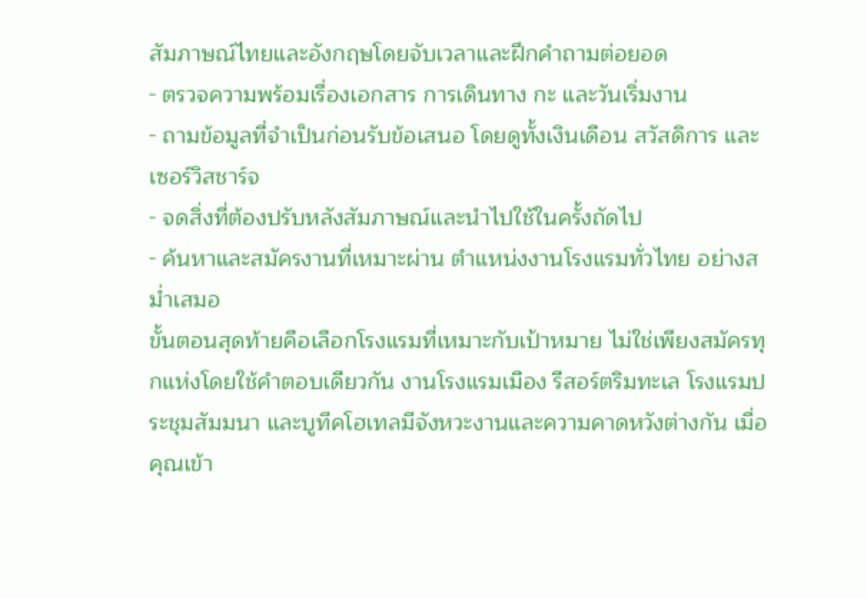สัมภาษณ์ไทยและอังกฤษโดยจับเวลาและฝึกคำถามต่อยอด
- ตรวจความพร้อมเรื่องเอกสาร การเดินทาง กะ และวันเริ่มงาน
- ถามข้อมูลที่จำเป็นก่อนรับข้อเสนอ โดยดูทั้งเงินเดือน สวัสดิการ และเซอร์วิสชาร์จ
- จดสิ่งที่ต้องปรับหลังสัมภาษณ์และนำไปใช้ในครั้งถัดไป
- ค้นหาและสมัครงานที่เหมาะผ่าน ตำแหน่งงานโรงแรมทั่วไทย อย่างสม่ำเสมอ
ขั้นตอนสุดท้ายคือเลือกโรงแรมที่เหมาะกับเป้าหมาย ไม่ใช่เพียงสมัครทุกแห่งโดยใช้คำตอบเดียวกัน งานโรงแรมเมือง รีสอร์ตริมทะเล โรงแรมประชุมสัมมนา และบูทีคโฮเทลมีจังหวะงานและความคาดหวังต่างกัน เมื่อคุณเข้า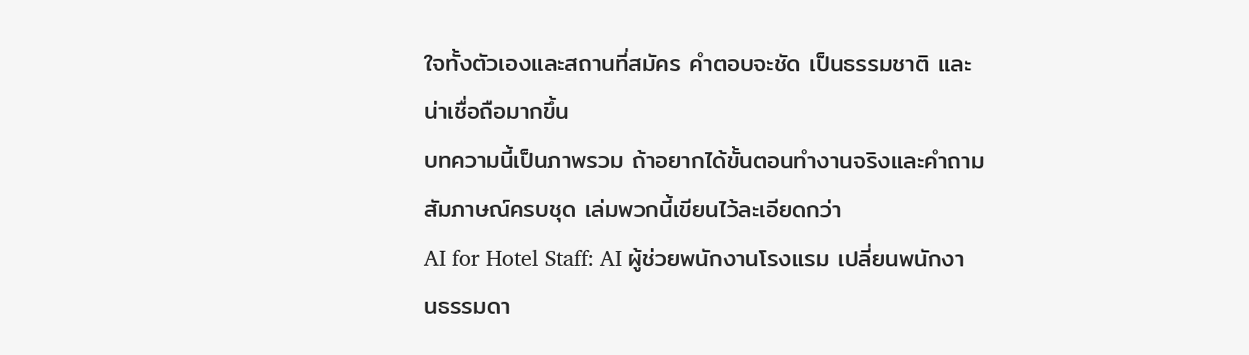ใจทั้งตัวเองและสถานที่สมัคร คำตอบจะชัด เป็นธรรมชาติ และน่าเชื่อถือมากขึ้น
บทความนี้เป็นภาพรวม ถ้าอยากได้ขั้นตอนทำงานจริงและคำถามสัมภาษณ์ครบชุด เล่มพวกนี้เขียนไว้ละเอียดกว่า
AI for Hotel Staff: AI ผู้ช่วยพนักงานโรงแรม เปลี่ยนพนักงานธรรมดา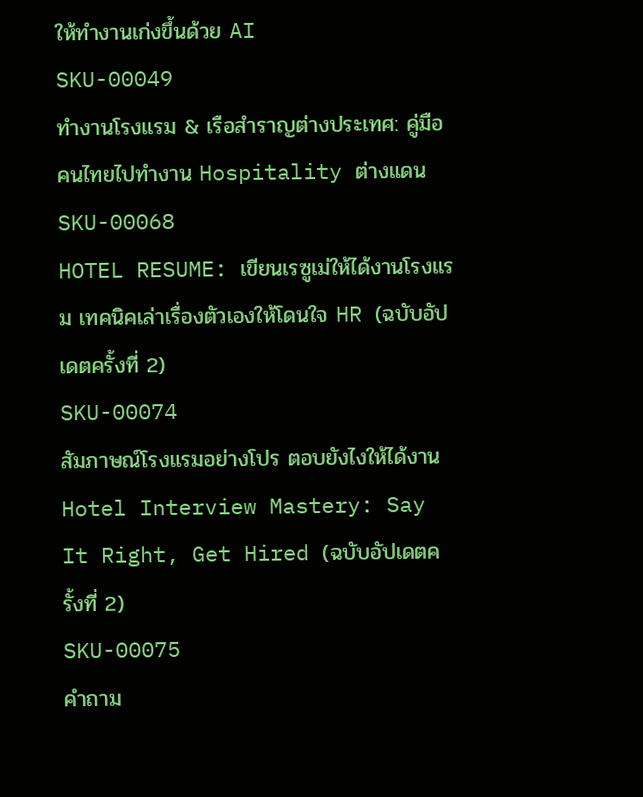ให้ทำงานเก่งขึ้นด้วย AI
SKU-00049
ทำงานโรงแรม & เรือสำราญต่างประเทศ: คู่มือคนไทยไปทำงาน Hospitality ต่างแดน
SKU-00068
HOTEL RESUME: เขียนเรซูเม่ให้ได้งานโรงแรม เทคนิคเล่าเรื่องตัวเองให้โดนใจ HR (ฉบับอัปเดตครั้งที่ 2)
SKU-00074
สัมภาษณ์โรงแรมอย่างโปร ตอบยังไงให้ได้งาน Hotel Interview Mastery: Say It Right, Get Hired (ฉบับอัปเดตครั้งที่ 2)
SKU-00075
คำถาม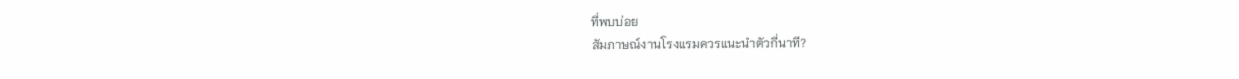ที่พบบ่อย
สัมภาษณ์งานโรงแรมควรแนะนำตัวกี่นาที?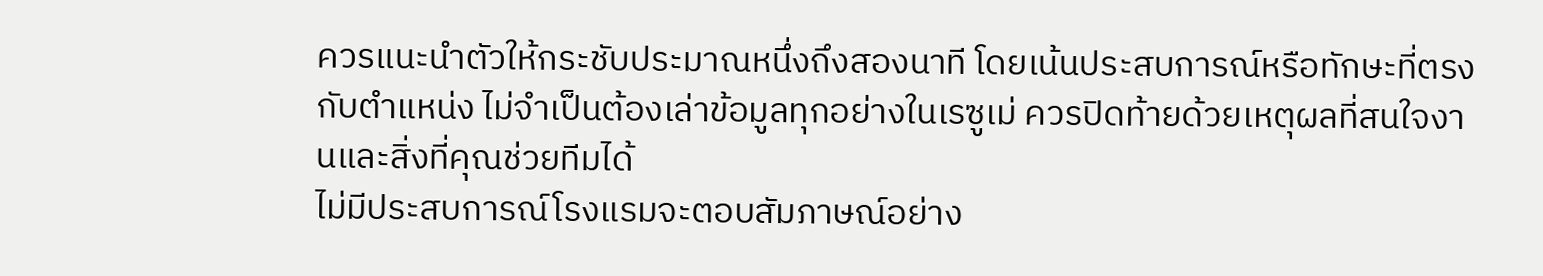ควรแนะนำตัวให้กระชับประมาณหนึ่งถึงสองนาที โดยเน้นประสบการณ์หรือทักษะที่ตรงกับตำแหน่ง ไม่จำเป็นต้องเล่าข้อมูลทุกอย่างในเรซูเม่ ควรปิดท้ายด้วยเหตุผลที่สนใจงานและสิ่งที่คุณช่วยทีมได้
ไม่มีประสบการณ์โรงแรมจะตอบสัมภาษณ์อย่าง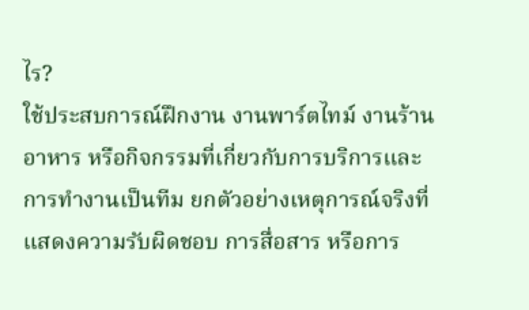ไร?
ใช้ประสบการณ์ฝึกงาน งานพาร์ตไทม์ งานร้านอาหาร หรือกิจกรรมที่เกี่ยวกับการบริการและการทำงานเป็นทีม ยกตัวอย่างเหตุการณ์จริงที่แสดงความรับผิดชอบ การสื่อสาร หรือการ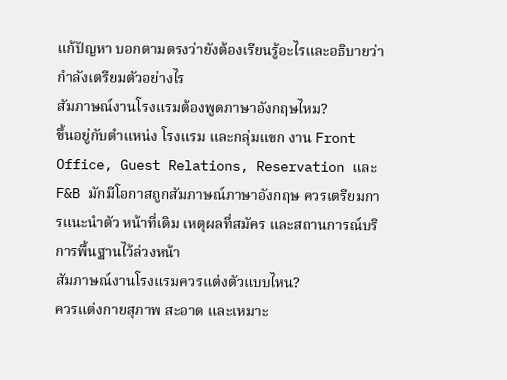แก้ปัญหา บอกตามตรงว่ายังต้องเรียนรู้อะไรและอธิบายว่ากำลังเตรียมตัวอย่างไร
สัมภาษณ์งานโรงแรมต้องพูดภาษาอังกฤษไหม?
ขึ้นอยู่กับตำแหน่ง โรงแรม และกลุ่มแขก งาน Front Office, Guest Relations, Reservation และ F&B มักมีโอกาสถูกสัมภาษณ์ภาษาอังกฤษ ควรเตรียมการแนะนำตัว หน้าที่เดิม เหตุผลที่สมัคร และสถานการณ์บริการพื้นฐานไว้ล่วงหน้า
สัมภาษณ์งานโรงแรมควรแต่งตัวแบบไหน?
ควรแต่งกายสุภาพ สะอาด และเหมาะ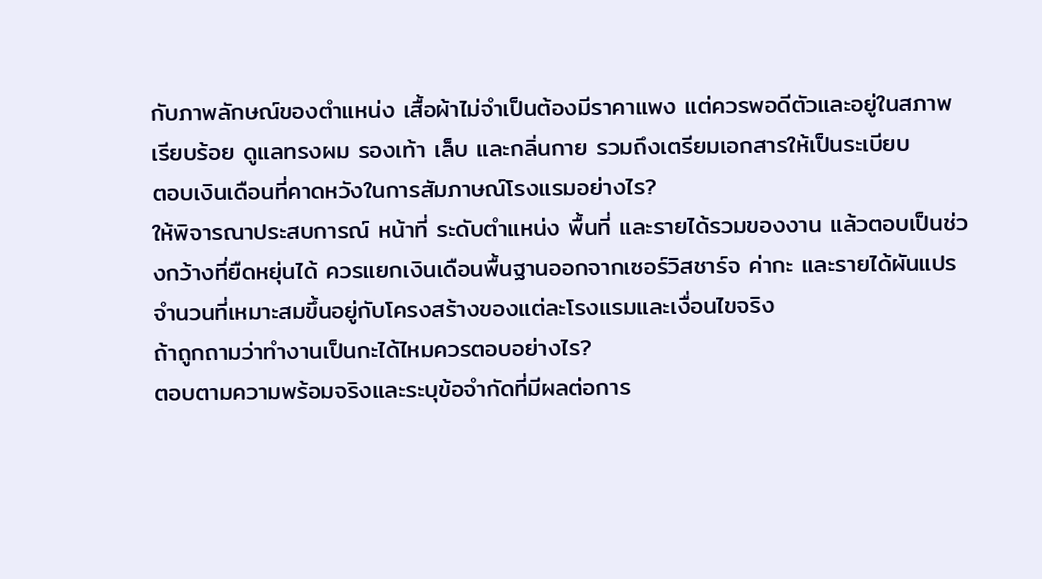กับภาพลักษณ์ของตำแหน่ง เสื้อผ้าไม่จำเป็นต้องมีราคาแพง แต่ควรพอดีตัวและอยู่ในสภาพเรียบร้อย ดูแลทรงผม รองเท้า เล็บ และกลิ่นกาย รวมถึงเตรียมเอกสารให้เป็นระเบียบ
ตอบเงินเดือนที่คาดหวังในการสัมภาษณ์โรงแรมอย่างไร?
ให้พิจารณาประสบการณ์ หน้าที่ ระดับตำแหน่ง พื้นที่ และรายได้รวมของงาน แล้วตอบเป็นช่วงกว้างที่ยืดหยุ่นได้ ควรแยกเงินเดือนพื้นฐานออกจากเซอร์วิสชาร์จ ค่ากะ และรายได้ผันแปร จำนวนที่เหมาะสมขึ้นอยู่กับโครงสร้างของแต่ละโรงแรมและเงื่อนไขจริง
ถ้าถูกถามว่าทำงานเป็นกะได้ไหมควรตอบอย่างไร?
ตอบตามความพร้อมจริงและระบุข้อจำกัดที่มีผลต่อการ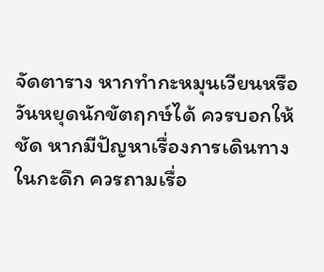จัดตาราง หากทำกะหมุนเวียนหรือวันหยุดนักขัตฤกษ์ได้ ควรบอกให้ชัด หากมีปัญหาเรื่องการเดินทางในกะดึก ควรถามเรื่อ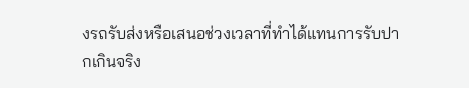งรถรับส่งหรือเสนอช่วงเวลาที่ทำได้แทนการรับปากเกินจริง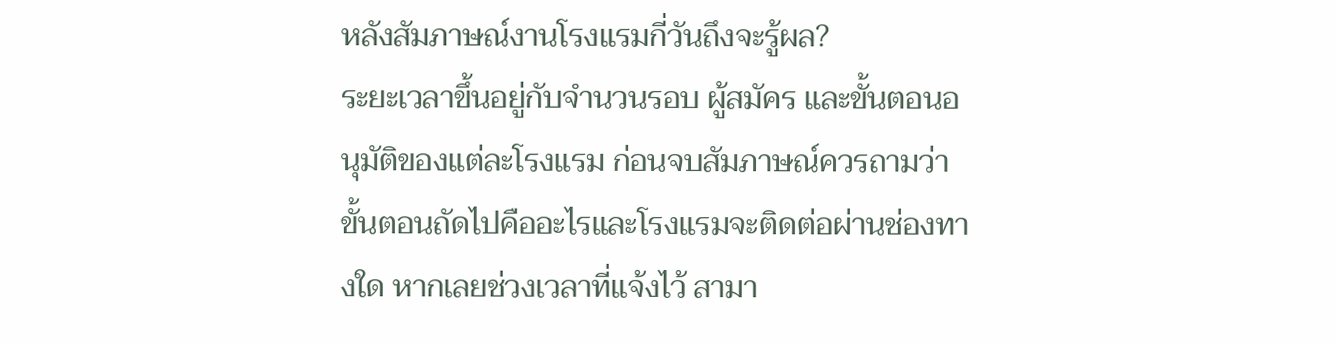หลังสัมภาษณ์งานโรงแรมกี่วันถึงจะรู้ผล?
ระยะเวลาขึ้นอยู่กับจำนวนรอบ ผู้สมัคร และขั้นตอนอนุมัติของแต่ละโรงแรม ก่อนจบสัมภาษณ์ควรถามว่าขั้นตอนถัดไปคืออะไรและโรงแรมจะติดต่อผ่านช่องทางใด หากเลยช่วงเวลาที่แจ้งไว้ สามา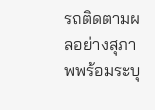รถติดตามผลอย่างสุภาพพร้อมระบุ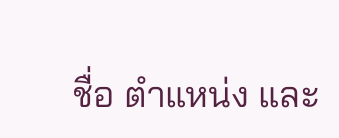ชื่อ ตำแหน่ง และ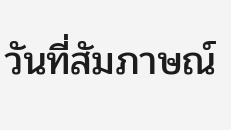วันที่สัมภาษณ์